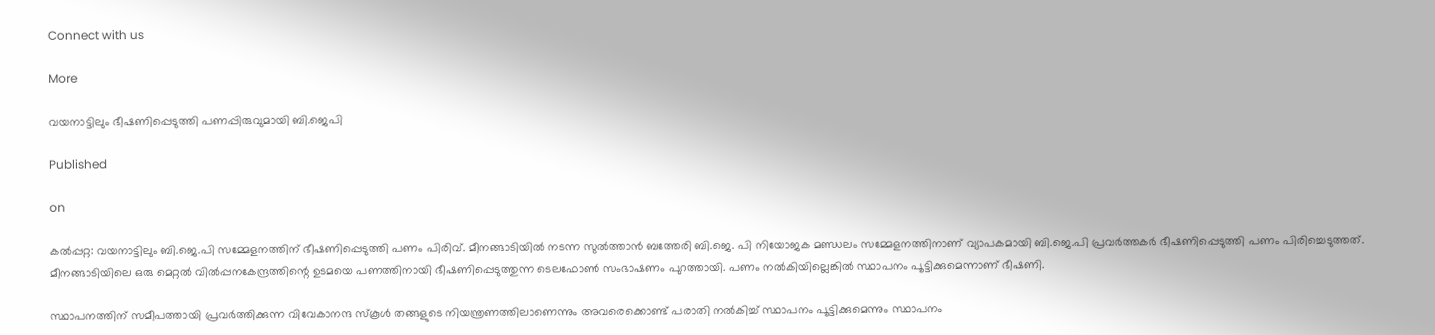Connect with us

More

വയനാട്ടിലും ഭീഷണിപ്പെടുത്തി പണപ്പിരുവുമായി ബി.ജെപി

Published

on

കല്‍പ്പറ്റ: വയനാട്ടിലും ബി.ജെ.പി സമ്മേളനത്തിന് ഭീഷണിപ്പെടുത്തി പണം പിരിവ്. മീനങ്ങാടിയില്‍ നടന്ന സുല്‍ത്താന്‍ ബത്തേരി ബി.ജെ. പി നിയോജക മണ്ഡലം സമ്മേളനത്തിനാണ് വ്യാപകമായി ബി.ജെ.പി പ്രവര്‍ത്തകര്‍ ഭീഷണിപ്പെടുത്തി പണം പിരിച്ചെടുത്തത്. മീനങ്ങാടിയിലെ ഒരു മെറ്റല്‍ വില്‍പ്പനകേന്ദ്രത്തിന്റെ ഉടമയെ പണത്തിനായി ഭീഷണിപ്പെടുത്തുന്ന ടെലഫോണ്‍ സംഭാഷണം പുറത്തായി. പണം നല്‍കിയില്ലെങ്കില്‍ സ്ഥാപനം പൂട്ടിക്കുമെന്നാണ് ഭീഷണി.

സ്ഥാപനത്തിന് സമീപത്തായി പ്രവര്‍ത്തിക്കുന്ന വിവേകാനന്ദ സ്‌കൂള്‍ തങ്ങളുടെ നിയന്ത്രണത്തിലാണെന്നും അവരെക്കൊണ്ട് പരാതി നല്‍കിച്ച് സ്ഥാപനം പൂട്ടിക്കുമെന്നും സ്ഥാപനം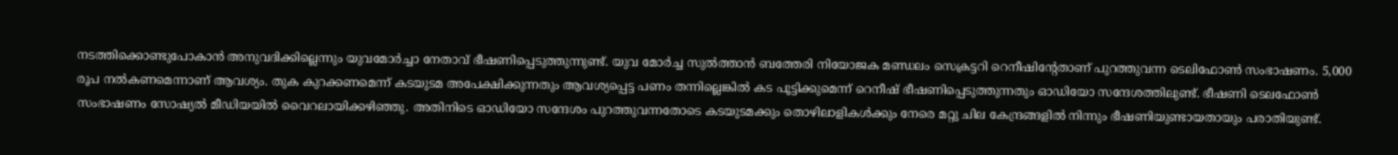നടത്തിക്കൊണ്ടുപോകാന്‍ അനുവദിക്കില്ലെന്നും യുവമോര്‍ച്ചാ നേതാവ് ഭീഷണിപ്പെടുത്തുന്നുണ്ട്‌. യുവ മോര്‍ച്ച സുല്‍ത്താന്‍ ബത്തേരി നിയോജക മണ്ഡലം സെക്രട്ടറി റെനീഷിന്റേതാണ് പുറത്തുവന്ന ടെലിഫോണ്‍ സംഭാഷണം. 5,000 രൂപ നല്‍കണമെന്നാണ് ആവശ്യം. തുക കുറക്കണമെന്ന് കടയുടമ അപേക്ഷിക്കുന്നതും ആവശ്യപ്പെട്ട പണം തന്നില്ലെങ്കില്‍ കട പൂട്ടിക്കുമെന്ന് റെനീഷ് ഭീഷണിപ്പെടുത്തുന്നതും ഓഡിയോ സന്ദേശത്തിലുണ്ട്. ഭീഷണി ടെലഫോണ്‍ സംഭാഷണം സോഷ്യല്‍ മീഡിയയില്‍ വൈറലായിക്കഴിഞ്ഞു. അതിനിടെ ഓഡിയോ സന്ദേശം പുറത്തുവന്നതോടെ കടയുടമക്കും തൊഴിലാളികള്‍ക്കും നേരെ മറ്റു ചില കേന്ദ്രങ്ങളില്‍ നിന്നും ഭീഷണിയുണ്ടായതായും പരാതിയുണ്ട്.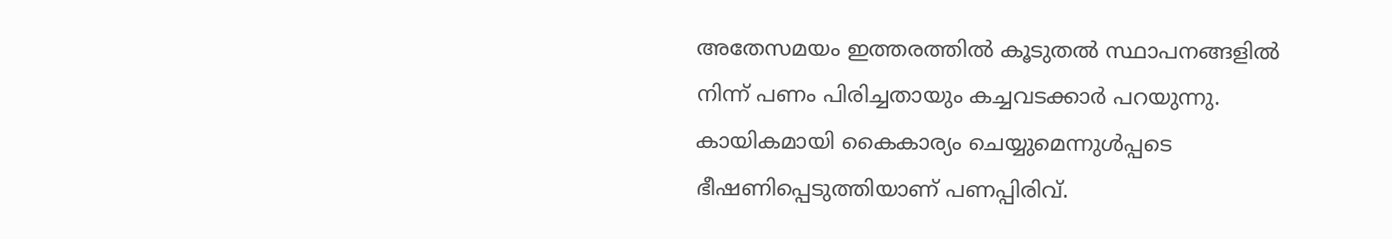അതേസമയം ഇത്തരത്തില്‍ കൂടുതല്‍ സ്ഥാപനങ്ങളില്‍ നിന്ന് പണം പിരിച്ചതായും കച്ചവടക്കാര്‍ പറയുന്നു. കായികമായി കൈകാര്യം ചെയ്യുമെന്നുള്‍പ്പടെ ഭീഷണിപ്പെടുത്തിയാണ് പണപ്പിരിവ്.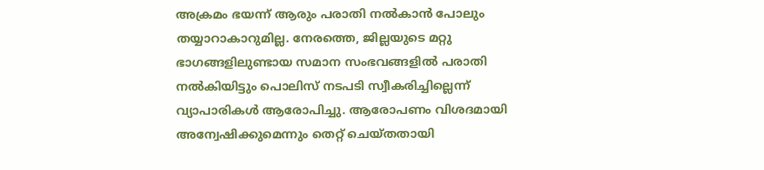അക്രമം ഭയന്ന് ആരും പരാതി നല്‍കാന്‍ പോലും തയ്യാറാകാറുമില്ല. നേരത്തെ, ജില്ലയുടെ മറ്റു ഭാഗങ്ങളിലുണ്ടായ സമാന സംഭവങ്ങളില്‍ പരാതി നല്‍കിയിട്ടും പൊലിസ് നടപടി സ്വീകരിച്ചില്ലെന്ന് വ്യാപാരികള്‍ ആരോപിച്ചു. ആരോപണം വിശദമായി അന്വേഷിക്കുമെന്നും തെറ്റ് ചെയ്തതായി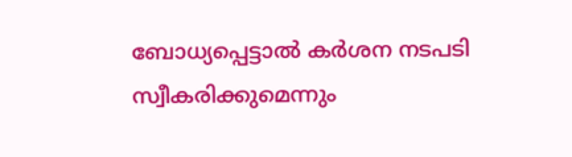ബോധ്യപ്പെട്ടാല്‍ കര്‍ശന നടപടി സ്വീകരിക്കുമെന്നും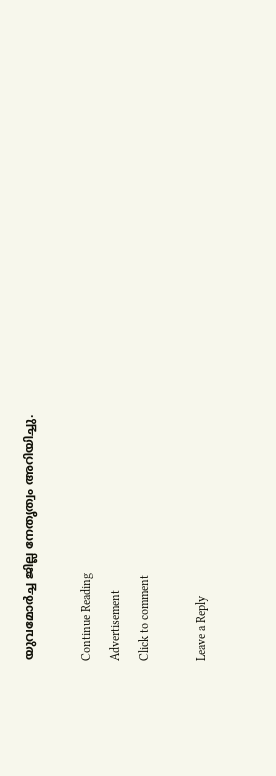യുവമോര്‍ച്ച ജില്ല നേതൃത്വം അറിയിച്ചു.

Continue Reading
Advertisement
Click to comment

Leave a Reply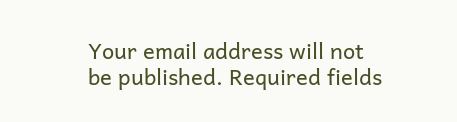Your email address will not be published. Required fields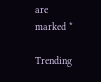are marked *

Trending